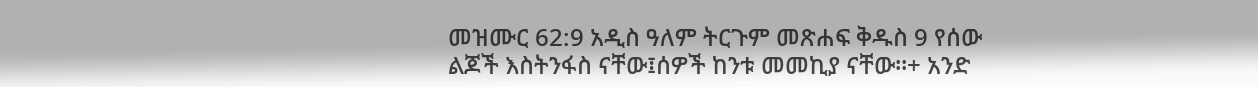መዝሙር 62:9 አዲስ ዓለም ትርጉም መጽሐፍ ቅዱስ 9 የሰው ልጆች እስትንፋስ ናቸው፤ሰዎች ከንቱ መመኪያ ናቸው።+ አንድ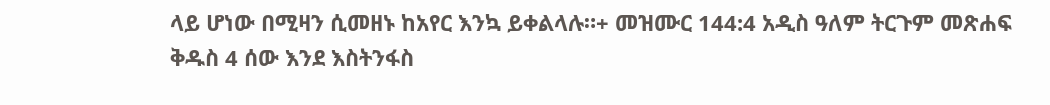ላይ ሆነው በሚዛን ሲመዘኑ ከአየር እንኳ ይቀልላሉ።+ መዝሙር 144:4 አዲስ ዓለም ትርጉም መጽሐፍ ቅዱስ 4 ሰው እንደ እስትንፋስ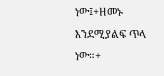ነው፤+ዘመኑ እንደሚያልፍ ጥላ ነው።+